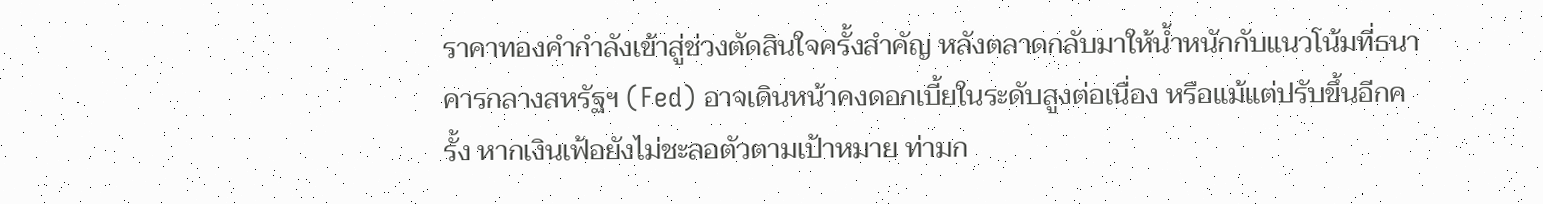ราคาทองคำกำลังเข้าสู่ช่วงตัดสินใจครั้งสำคัญ หลังตลาดกลับมาให้น้ำหนักกับแนวโน้มที่ธนาคารกลางสหรัฐฯ (Fed) อาจเดินหน้าคงดอกเบี้ยในระดับสูงต่อเนื่อง หรือแม้แต่ปรับขึ้นอีกครั้ง หากเงินเฟ้อยังไม่ชะลอตัวตามเป้าหมาย ท่ามก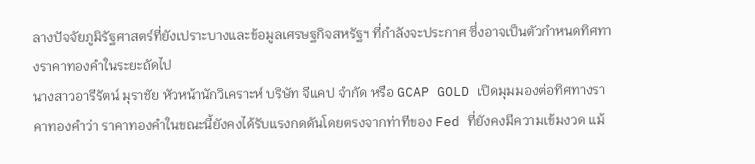ลางปัจจัยภูมิรัฐศาสตร์ที่ยังเปราะบางและข้อมูลเศรษฐกิจสหรัฐฯ ที่กำลังจะประกาศ ซึ่งอาจเป็นตัวกำหนดทิศทางราคาทองคำในระยะถัดไป
นางสาวอารีรัตน์ มุราชัย หัวหน้านักวิเคราะห์ บริษัท จีแคป จำกัด หรือ GCAP GOLD เปิดมุมมองต่อทิศทางราคาทองคำว่า ราคาทองคำในขณะนี้ยังคงได้รับแรงกดดันโดยตรงจากท่าทีของ Fed ที่ยังคงมีความเข้มงวด แม้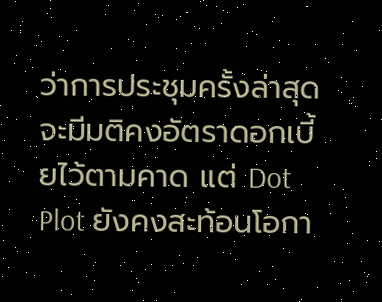ว่าการประชุมครั้งล่าสุดจะมีมติคงอัตราดอกเบี้ยไว้ตามคาด แต่ Dot Plot ยังคงสะท้อนโอกา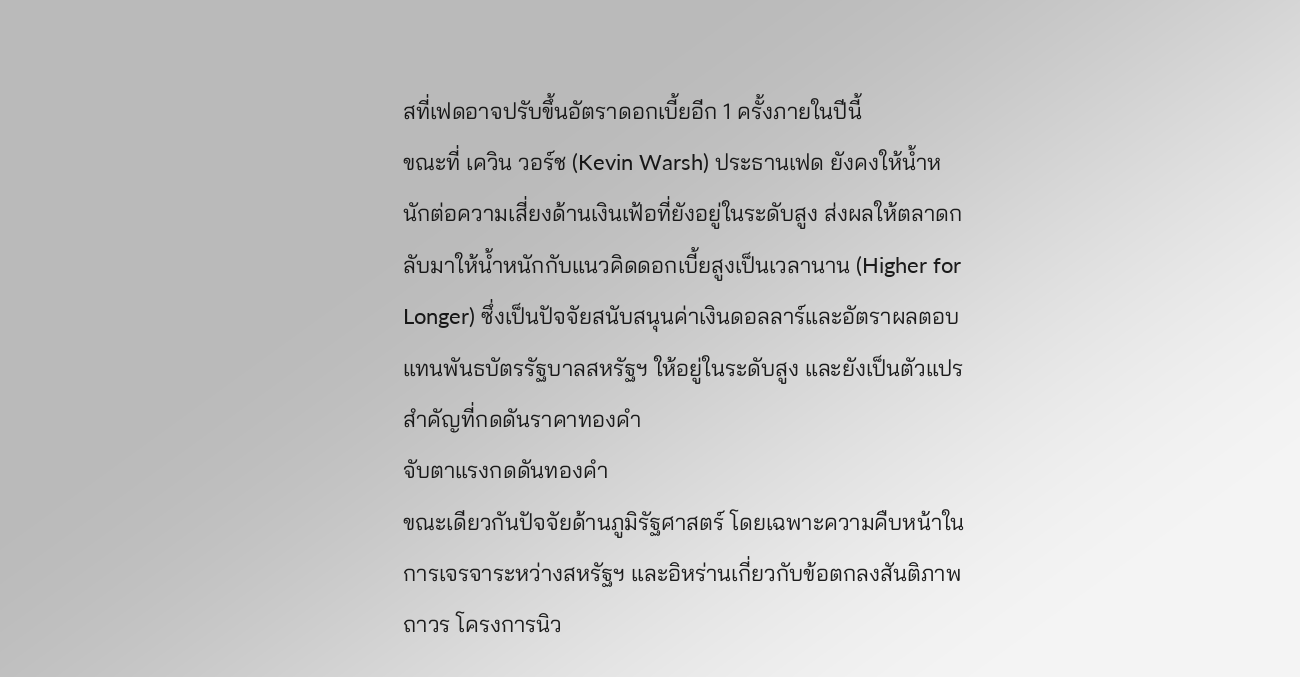สที่เฟดอาจปรับขึ้นอัตราดอกเบี้ยอีก 1 ครั้งภายในปีนี้
ขณะที่ เควิน วอร์ช (Kevin Warsh) ประธานเฟด ยังคงให้น้ำหนักต่อความเสี่ยงด้านเงินเฟ้อที่ยังอยู่ในระดับสูง ส่งผลให้ตลาดกลับมาให้น้ำหนักกับแนวคิดดอกเบี้ยสูงเป็นเวลานาน (Higher for Longer) ซึ่งเป็นปัจจัยสนับสนุนค่าเงินดอลลาร์และอัตราผลตอบแทนพันธบัตรรัฐบาลสหรัฐฯ ให้อยู่ในระดับสูง และยังเป็นตัวแปรสำคัญที่กดดันราคาทองคำ
จับตาแรงกดดันทองคำ
ขณะเดียวกันปัจจัยด้านภูมิรัฐศาสตร์ โดยเฉพาะความคืบหน้าในการเจรจาระหว่างสหรัฐฯ และอิหร่านเกี่ยวกับข้อตกลงสันติภาพถาวร โครงการนิว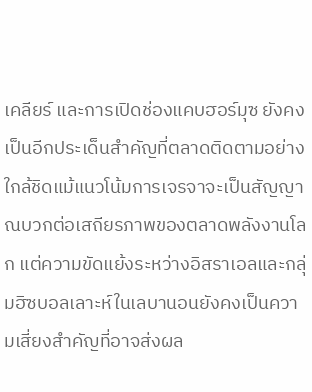เคลียร์ และการเปิดช่องแคบฮอร์มุซ ยังคงเป็นอีกประเด็นสำคัญที่ตลาดติดตามอย่างใกล้ชิดแม้แนวโน้มการเจรจาจะเป็นสัญญาณบวกต่อเสถียรภาพของตลาดพลังงานโลก แต่ความขัดแย้งระหว่างอิสราเอลและกลุ่มฮิซบอลเลาะห์ในเลบานอนยังคงเป็นความเสี่ยงสำคัญที่อาจส่งผล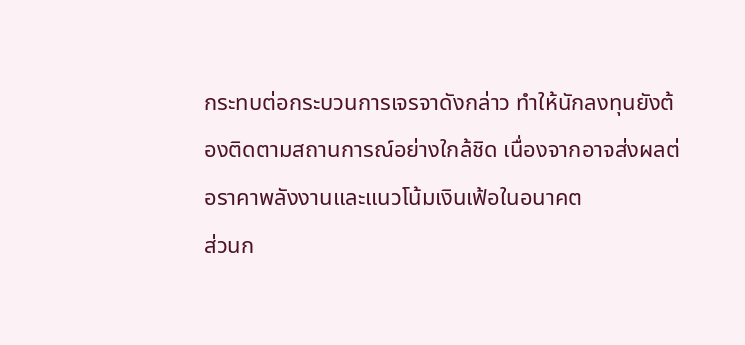กระทบต่อกระบวนการเจรจาดังกล่าว ทำให้นักลงทุนยังต้องติดตามสถานการณ์อย่างใกล้ชิด เนื่องจากอาจส่งผลต่อราคาพลังงานและแนวโน้มเงินเฟ้อในอนาคต
ส่วนก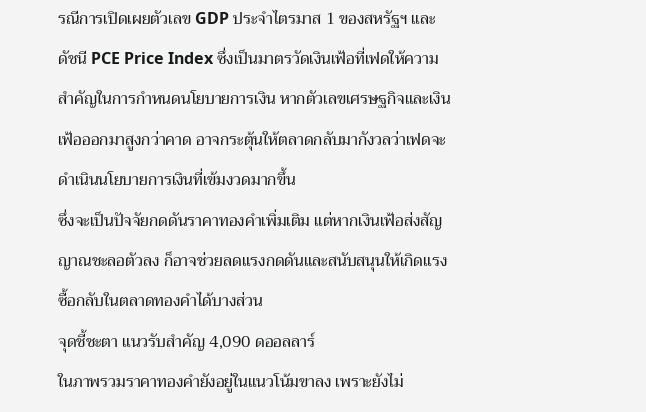รณีการเปิดเผยตัวเลข GDP ประจำไตรมาส 1 ของสหรัฐฯ และดัชนี PCE Price Index ซึ่งเป็นมาตรวัดเงินเฟ้อที่เฟดให้ความสำคัญในการกำหนดนโยบายการเงิน หากตัวเลขเศรษฐกิจและเงินเฟ้อออกมาสูงกว่าคาด อาจกระตุ้นให้ตลาดกลับมากังวลว่าเฟดจะดำเนินนโยบายการเงินที่เข้มงวดมากขึ้น
ซึ่งจะเป็นปัจจัยกดดันราคาทองคำเพิ่มเติม แต่หากเงินเฟ้อส่งสัญญาณชะลอตัวลง ก็อาจช่วยลดแรงกดดันและสนับสนุนให้เกิดแรงซื้อกลับในตลาดทองคำได้บางส่วน
จุดชี้ชะตา แนวรับสำคัญ 4,090 ดออลลาร์
ในภาพรวมราคาทองคำยังอยู่ในแนวโน้มขาลง เพราะยังไม่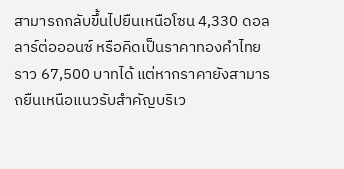สามารถกลับขึ้นไปยืนเหนือโซน 4,330 ดอลลาร์ต่อออนซ์ หรือคิดเป็นราคาทองคำไทยราว 67,500 บาทได้ แต่หากราคายังสามารถยืนเหนือแนวรับสำคัญบริเว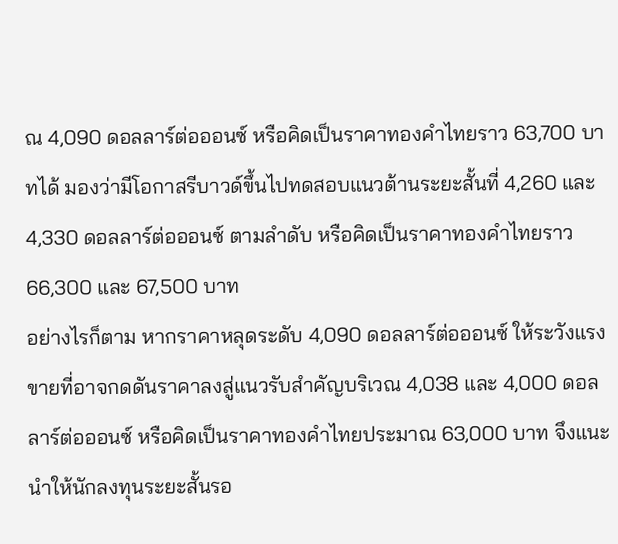ณ 4,090 ดอลลาร์ต่อออนซ์ หรือคิดเป็นราคาทองคำไทยราว 63,700 บาทได้ มองว่ามีโอกาสรีบาวด์ขึ้นไปทดสอบแนวต้านระยะสั้นที่ 4,260 และ 4,330 ดอลลาร์ต่อออนซ์ ตามลำดับ หรือคิดเป็นราคาทองคำไทยราว 66,300 และ 67,500 บาท
อย่างไรก็ตาม หากราคาหลุดระดับ 4,090 ดอลลาร์ต่อออนซ์ ให้ระวังแรงขายที่อาจกดดันราคาลงสู่แนวรับสำคัญบริเวณ 4,038 และ 4,000 ดอลลาร์ต่อออนซ์ หรือคิดเป็นราคาทองคำไทยประมาณ 63,000 บาท จึงแนะนำให้นักลงทุนระยะสั้นรอ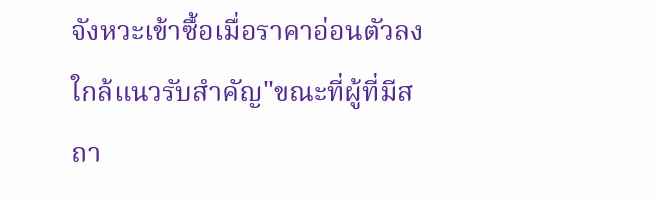จังหวะเข้าซื้อเมื่อราคาอ่อนตัวลงใกล้แนวรับสำคัญ"ขณะที่ผู้ที่มีสถา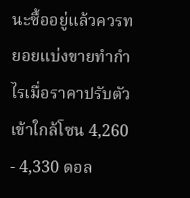นะซื้ออยู่แล้วควรทยอยแบ่งขายทำกำไรเมื่อราคาปรับตัวเข้าใกล้โซน 4,260 - 4,330 ดอล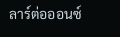ลาร์ต่อออนซ์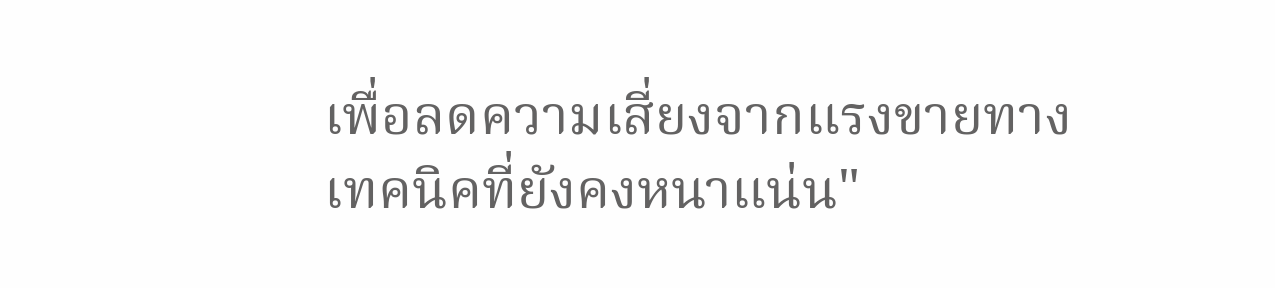เพื่อลดความเสี่ยงจากแรงขายทางเทคนิคที่ยังคงหนาแน่น"